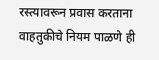रस्त्यावरून प्रवास करताना वाहतुकीचे नियम पाळणे ही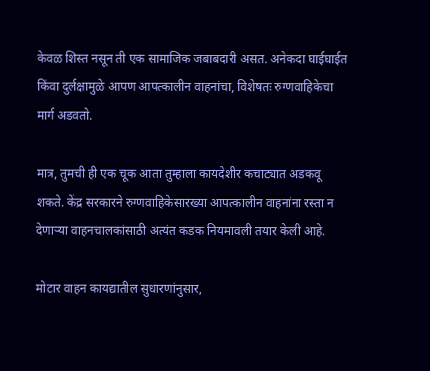केवळ शिस्त नसून ती एक सामाजिक जबाबदारी असत. अनेकदा घाईघाईत किंवा दुर्लक्षामुळे आपण आपत्कालीन वाहनांचा, विशेषतः रुग्णवाहिकेचा मार्ग अडवतो.

मात्र, तुमची ही एक चूक आता तुम्हाला कायदेशीर कचाट्यात अडकवू शकते. केंद्र सरकारने रुग्णवाहिकेसारख्या आपत्कालीन वाहनांना रस्ता न देणाऱ्या वाहनचालकांसाठी अत्यंत कडक नियमावली तयार केली आहे.

मोटार वाहन कायद्यातील सुधारणांनुसार,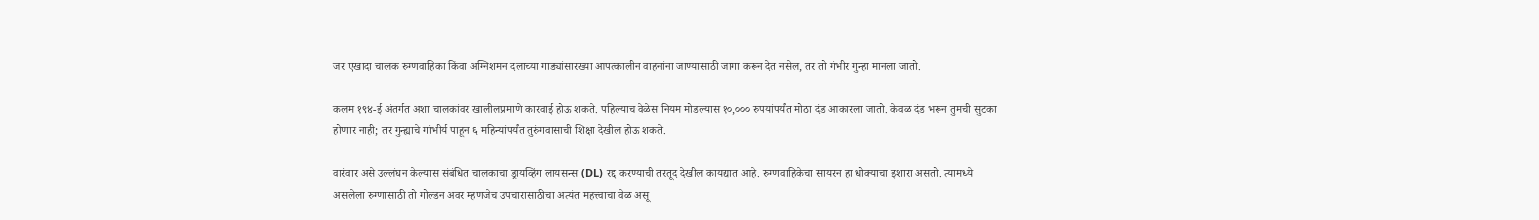जर एखादा चालक रुग्णवाहिका किंवा अग्निशमन दलाच्या गाड्यांसारख्या आपत्कालीन वाहनांना जाण्यासाठी जागा करून देत नसेल, तर तो गंभीर गुन्हा मानला जातो.

कलम १९४-ई अंतर्गत अशा चालकांवर खालीलप्रमाणे कारवाई होऊ शकते. पहिल्याच वेळेस नियम मोडल्यास १०,००० रुपयांपर्यंत मोठा दंड आकारला जातो. केवळ दंड भरून तुमची सुटका होणार नाही; तर गुन्ह्याचे गांभीर्य पाहून ६ महिन्यांपर्यंत तुरुंगवासाची शिक्षा देखील होऊ शकते.

वारंवार असे उल्लंघन केल्यास संबंधित चालकाचा ड्रायव्हिंग लायसन्स (DL) रद्द करण्याची तरतूद देखील कायद्यात आहे. रुग्णवाहिकेचा सायरन हा धोक्याचा इशारा असतो. त्यामध्ये असलेला रुग्णासाठी तो गोल्डन अवर म्हणजेच उपचारासाठीचा अत्यंत महत्त्वाचा वेळ असू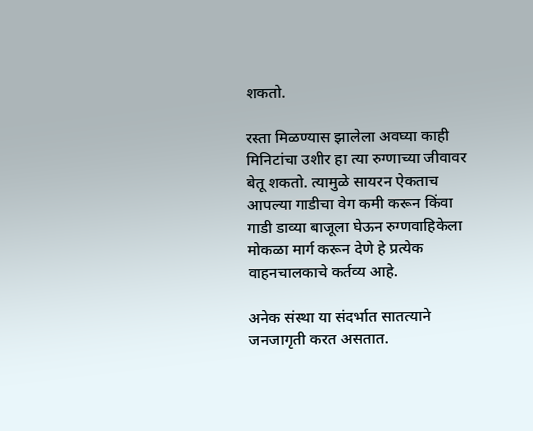शकतो.

रस्ता मिळण्यास झालेला अवघ्या काही मिनिटांचा उशीर हा त्या रुग्णाच्या जीवावर बेतू शकतो. त्यामुळे सायरन ऐकताच आपल्या गाडीचा वेग कमी करून किंवा गाडी डाव्या बाजूला घेऊन रुग्णवाहिकेला मोकळा मार्ग करून देणे हे प्रत्येक वाहनचालकाचे कर्तव्य आहे.

अनेक संस्था या संदर्भात सातत्याने जनजागृती करत असतात.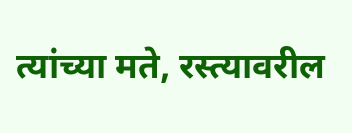त्यांच्या मते, रस्त्यावरील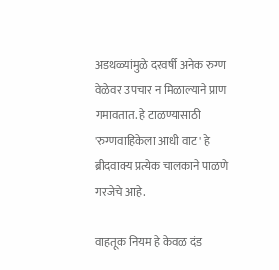अडथळ्यांमुळे दरवर्षी अनेक रुग्ण वेळेवर उपचार न मिळाल्याने प्राण गमावतात. हे टाळण्यासाठी 'रुग्णवाहिकेला आधी वाट' हे ब्रीदवाक्य प्रत्येक चालकाने पाळणे गरजेचे आहे.

वाहतूक नियम हे केवळ दंड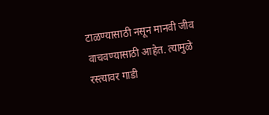टाळण्यासाठी नसून मानवी जीव वाचवण्यासाठी आहेत. त्यामुळे रस्त्यावर गाडी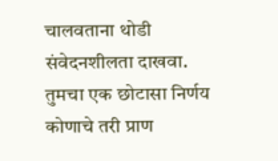चालवताना थोडी संवेदनशीलता दाखवा. तुमचा एक छोटासा निर्णय कोणाचे तरी प्राण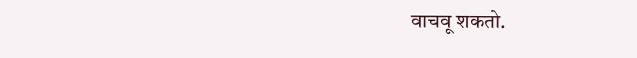वाचवू शकतो.